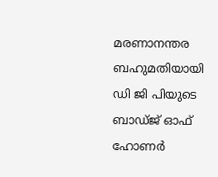മരണാനന്തര ബഹുമതിയായി ഡി ജി പിയുടെ ബാഡ്ജ് ഓഫ് ഹോണർ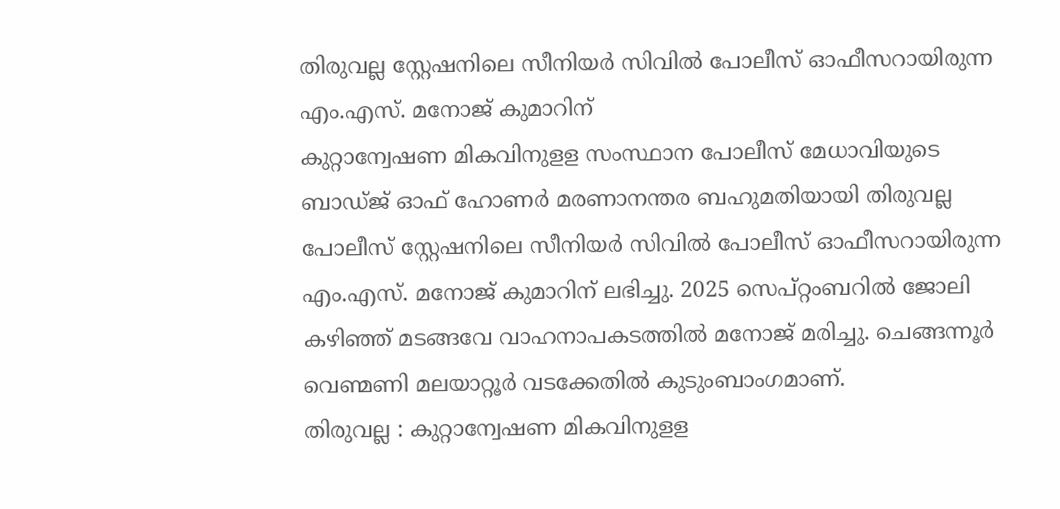തിരുവല്ല സ്റ്റേഷനിലെ സീനിയർ സിവിൽ പോലീസ് ഓഫീസറായിരുന്ന എം.എസ്. മനോജ് കുമാറിന്
കുറ്റാന്വേഷണ മികവിനുളള സംസ്ഥാന പോലീസ് മേധാവിയുടെ ബാഡ്ജ് ഓഫ് ഹോണർ മരണാനന്തര ബഹുമതിയായി തിരുവല്ല പോലീസ് സ്റ്റേഷനിലെ സീനിയർ സിവിൽ പോലീസ് ഓഫീസറായിരുന്ന എം.എസ്. മനോജ് കുമാറിന് ലഭിച്ചു. 2025 സെപ്റ്റംബറിൽ ജോലി കഴിഞ്ഞ് മടങ്ങവേ വാഹനാപകടത്തിൽ മനോജ് മരിച്ചു. ചെങ്ങന്നൂർ വെണ്മണി മലയാറ്റൂർ വടക്കേതിൽ കുടുംബാംഗമാണ്.
തിരുവല്ല : കുറ്റാന്വേഷണ മികവിനുളള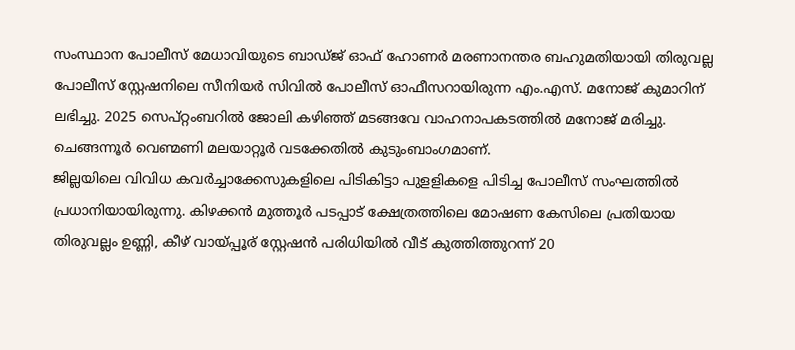സംസ്ഥാന പോലീസ് മേധാവിയുടെ ബാഡ്ജ് ഓഫ് ഹോണർ മരണാനന്തര ബഹുമതിയായി തിരുവല്ല പോലീസ് സ്റ്റേഷനിലെ സീനിയർ സിവിൽ പോലീസ് ഓഫീസറായിരുന്ന എം.എസ്. മനോജ് കുമാറിന് ലഭിച്ചു. 2025 സെപ്റ്റംബറിൽ ജോലി കഴിഞ്ഞ് മടങ്ങവേ വാഹനാപകടത്തിൽ മനോജ് മരിച്ചു. ചെങ്ങന്നൂർ വെണ്മണി മലയാറ്റൂർ വടക്കേതിൽ കുടുംബാംഗമാണ്.
ജില്ലയിലെ വിവിധ കവർച്ചാക്കേസുകളിലെ പിടികിട്ടാ പുളളികളെ പിടിച്ച പോലീസ് സംഘത്തിൽ പ്രധാനിയായിരുന്നു. കിഴക്കൻ മുത്തൂർ പടപ്പാട് ക്ഷേത്രത്തിലെ മോഷണ കേസിലെ പ്രതിയായ തിരുവല്ലം ഉണ്ണി, കീഴ് വായ്പ്പൂര് സ്റ്റേഷൻ പരിധിയിൽ വീട് കുത്തിത്തുറന്ന് 20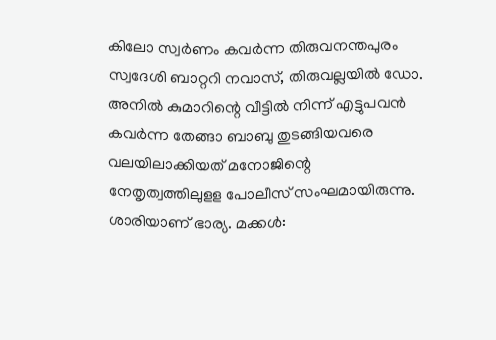കിലോ സ്വർണം കവർന്ന തിരുവനന്തപുരം സ്വദേശി ബാറ്ററി നവാസ്, തിരുവല്ലയിൽ ഡോ. അനിൽ കുമാറിന്റെ വീട്ടിൽ നിന്ന് എട്ടുപവൻ കവർന്ന തേങ്ങാ ബാബു തുടങ്ങിയവരെ വലയിലാക്കിയത് മനോജിന്റെ നേതൃത്വത്തിലുളള പോലീസ് സംഘമായിരുന്നു. ശാരിയാണ് ഭാര്യ. മക്കൾ: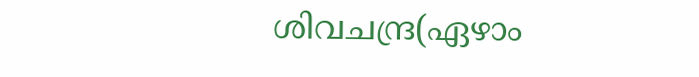ശിവചന്ദ്ര(ഏഴാം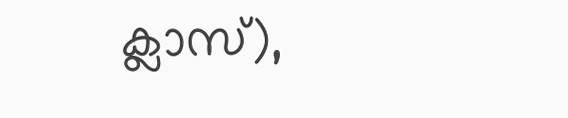ക്ലാസ്),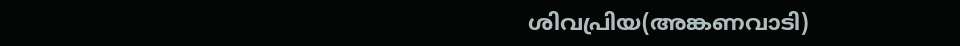ശിവപ്രിയ(അങ്കണവാടി)